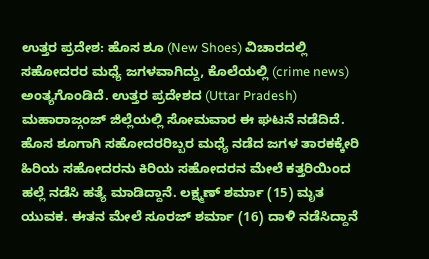ಉತ್ತರ ಪ್ರದೇಶ: ಹೊಸ ಶೂ (New Shoes) ವಿಚಾರದಲ್ಲಿ ಸಹೋದರರ ಮಧ್ಯೆ ಜಗಳವಾಗಿದ್ದು, ಕೊಲೆಯಲ್ಲಿ (crime news) ಅಂತ್ಯಗೊಂಡಿದೆ. ಉತ್ತರ ಪ್ರದೇಶದ (Uttar Pradesh) ಮಹಾರಾಜ್ಗಂಜ್ ಜಿಲ್ಲೆಯಲ್ಲಿ ಸೋಮವಾರ ಈ ಘಟನೆ ನಡೆದಿದೆ. ಹೊಸ ಶೂಗಾಗಿ ಸಹೋದರರಿಬ್ಬರ ಮಧ್ಯೆ ನಡೆದ ಜಗಳ ತಾರಕಕ್ಕೇರಿ ಹಿರಿಯ ಸಹೋದರನು ಕಿರಿಯ ಸಹೋದರನ ಮೇಲೆ ಕತ್ತರಿಯಿಂದ ಹಲ್ಲೆ ನಡೆಸಿ ಹತ್ಯೆ ಮಾಡಿದ್ದಾನೆ. ಲಕ್ಷ್ಮಣ್ ಶರ್ಮಾ (15) ಮೃತ ಯುವಕ. ಈತನ ಮೇಲೆ ಸೂರಜ್ ಶರ್ಮಾ (16) ದಾಳಿ ನಡೆಸಿದ್ದಾನೆ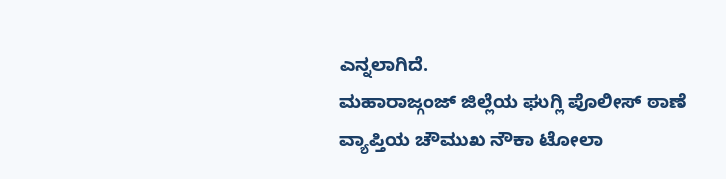ಎನ್ನಲಾಗಿದೆ.
ಮಹಾರಾಜ್ಗಂಜ್ ಜಿಲ್ಲೆಯ ಘುಗ್ಲಿ ಪೊಲೀಸ್ ಠಾಣೆ ವ್ಯಾಪ್ತಿಯ ಚೌಮುಖ ನೌಕಾ ಟೋಲಾ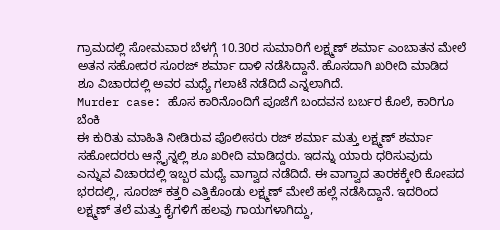ಗ್ರಾಮದಲ್ಲಿ ಸೋಮವಾರ ಬೆಳಗ್ಗೆ 10.30ರ ಸುಮಾರಿಗೆ ಲಕ್ಷ್ಮಣ್ ಶರ್ಮಾ ಎಂಬಾತನ ಮೇಲೆ ಅತನ ಸಹೋದರ ಸೂರಜ್ ಶರ್ಮಾ ದಾಳಿ ನಡೆಸಿದ್ದಾನೆ. ಹೊಸದಾಗಿ ಖರೀದಿ ಮಾಡಿದ ಶೂ ವಿಚಾರದಲ್ಲಿ ಅವರ ಮಧ್ಯೆ ಗಲಾಟೆ ನಡೆದಿದೆ ಎನ್ನಲಾಗಿದೆ.
Murder case: ಹೊಸ ಕಾರಿನೊಂದಿಗೆ ಪೂಜೆಗೆ ಬಂದವನ ಬರ್ಬರ ಕೊಲೆ, ಕಾರಿಗೂ ಬೆಂಕಿ
ಈ ಕುರಿತು ಮಾಹಿತಿ ನೀಡಿರುವ ಪೊಲೀಸರು ರಜ್ ಶರ್ಮಾ ಮತ್ತು ಲಕ್ಷ್ಮಣ್ ಶರ್ಮಾ ಸಹೋದರರು ಆನ್ಲೈನ್ನಲ್ಲಿ ಶೂ ಖರೀದಿ ಮಾಡಿದ್ದರು. ಇದನ್ನು ಯಾರು ಧರಿಸುವುದು ಎನ್ನುವ ವಿಚಾರದಲ್ಲಿ ಇಬ್ಬರ ಮಧ್ಯೆ ವಾಗ್ವಾದ ನಡೆದಿದೆ. ಈ ವಾಗ್ವಾದ ತಾರಕಕ್ಕೇರಿ ಕೋಪದ ಭರದಲ್ಲಿ, ಸೂರಜ್ ಕತ್ತರಿ ಎತ್ತಿಕೊಂಡು ಲಕ್ಷ್ಮಣ್ ಮೇಲೆ ಹಲ್ಲೆ ನಡೆಸಿದ್ದಾನೆ. ಇದರಿಂದ ಲಕ್ಷ್ಮಣ್ ತಲೆ ಮತ್ತು ಕೈಗಳಿಗೆ ಹಲವು ಗಾಯಗಳಾಗಿದ್ದು,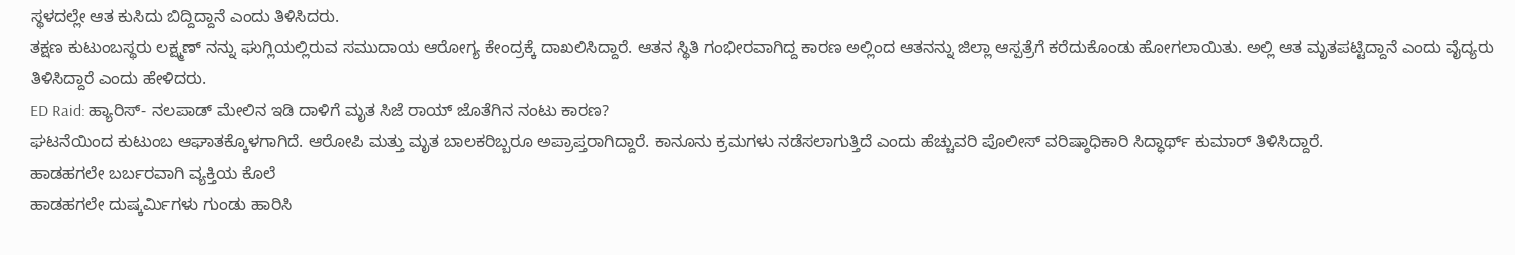ಸ್ಥಳದಲ್ಲೇ ಆತ ಕುಸಿದು ಬಿದ್ದಿದ್ದಾನೆ ಎಂದು ತಿಳಿಸಿದರು.
ತಕ್ಷಣ ಕುಟುಂಬಸ್ಥರು ಲಕ್ಷ್ಮಣ್ ನನ್ನು ಘುಗ್ಲಿಯಲ್ಲಿರುವ ಸಮುದಾಯ ಆರೋಗ್ಯ ಕೇಂದ್ರಕ್ಕೆ ದಾಖಲಿಸಿದ್ದಾರೆ. ಆತನ ಸ್ಥಿತಿ ಗಂಭೀರವಾಗಿದ್ದ ಕಾರಣ ಅಲ್ಲಿಂದ ಆತನನ್ನು ಜಿಲ್ಲಾ ಆಸ್ಪತ್ರೆಗೆ ಕರೆದುಕೊಂಡು ಹೋಗಲಾಯಿತು. ಅಲ್ಲಿ ಆತ ಮೃತಪಟ್ಟಿದ್ದಾನೆ ಎಂದು ವೈದ್ಯರು ತಿಳಿಸಿದ್ದಾರೆ ಎಂದು ಹೇಳಿದರು.
ED Raid: ಹ್ಯಾರಿಸ್- ನಲಪಾಡ್ ಮೇಲಿನ ಇಡಿ ದಾಳಿಗೆ ಮೃತ ಸಿಜೆ ರಾಯ್ ಜೊತೆಗಿನ ನಂಟು ಕಾರಣ?
ಘಟನೆಯಿಂದ ಕುಟುಂಬ ಆಘಾತಕ್ಕೊಳಗಾಗಿದೆ. ಆರೋಪಿ ಮತ್ತು ಮೃತ ಬಾಲಕರಿಬ್ಬರೂ ಅಪ್ರಾಪ್ತರಾಗಿದ್ದಾರೆ. ಕಾನೂನು ಕ್ರಮಗಳು ನಡೆಸಲಾಗುತ್ತಿದೆ ಎಂದು ಹೆಚ್ಚುವರಿ ಪೊಲೀಸ್ ವರಿಷ್ಠಾಧಿಕಾರಿ ಸಿದ್ಧಾರ್ಥ್ ಕುಮಾರ್ ತಿಳಿಸಿದ್ದಾರೆ.
ಹಾಡಹಗಲೇ ಬರ್ಬರವಾಗಿ ವ್ಯಕ್ತಿಯ ಕೊಲೆ
ಹಾಡಹಗಲೇ ದುಷ್ಕರ್ಮಿಗಳು ಗುಂಡು ಹಾರಿಸಿ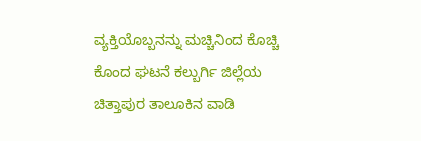ವ್ಯಕ್ತಿಯೊಬ್ಬನನ್ನು ಮಚ್ಚಿನಿಂದ ಕೊಚ್ಚಿ ಕೊಂದ ಘಟನೆ ಕಲ್ಬುರ್ಗಿ ಜಿಲ್ಲೆಯ ಚಿತ್ತಾಪುರ ತಾಲೂಕಿನ ವಾಡಿ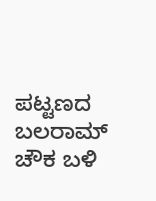ಪಟ್ಟಣದ ಬಲರಾಮ್ ಚೌಕ ಬಳಿ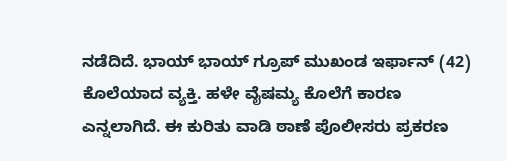ನಡೆದಿದೆ. ಭಾಯ್ ಭಾಯ್ ಗ್ರೂಪ್ ಮುಖಂಡ ಇರ್ಫಾನ್ (42) ಕೊಲೆಯಾದ ವ್ಯಕ್ತಿ. ಹಳೇ ವೈಷಮ್ಯ ಕೊಲೆಗೆ ಕಾರಣ ಎನ್ನಲಾಗಿದೆ. ಈ ಕುರಿತು ವಾಡಿ ಠಾಣೆ ಪೊಲೀಸರು ಪ್ರಕರಣ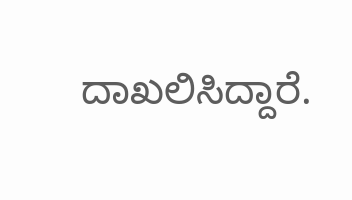ದಾಖಲಿಸಿದ್ದಾರೆ.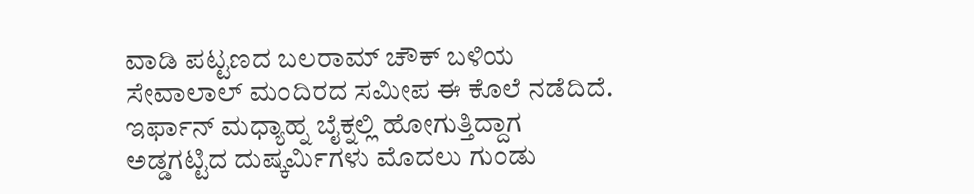ವಾಡಿ ಪಟ್ಟಣದ ಬಲರಾಮ್ ಚೌಕ್ ಬಳಿಯ ಸೇವಾಲಾಲ್ ಮಂದಿರದ ಸಮೀಪ ಈ ಕೊಲೆ ನಡೆದಿದೆ. ಇರ್ಫಾನ್ ಮಧ್ಯಾಹ್ನ ಬೈಕ್ನಲ್ಲಿ ಹೋಗುತ್ತಿದ್ದಾಗ ಅಡ್ಡಗಟ್ಟಿದ ದುಷ್ಕರ್ಮಿಗಳು ಮೊದಲು ಗುಂಡು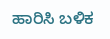ಹಾರಿಸಿ ಬಳಿಕ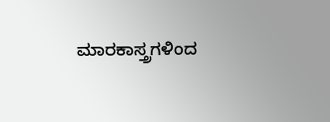ಮಾರಕಾಸ್ತ್ರಗಳಿಂದ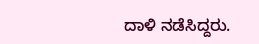ದಾಳಿ ನಡೆಸಿದ್ದರು.